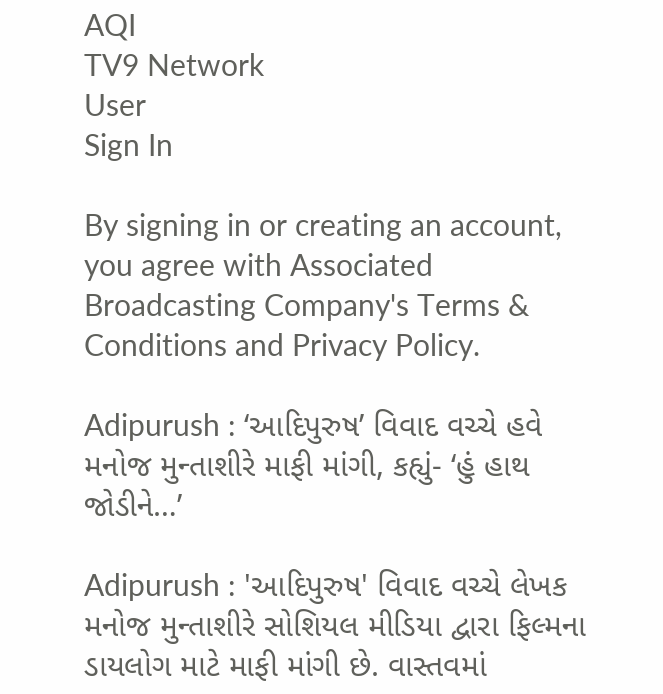AQI
TV9 Network
User
Sign In

By signing in or creating an account, you agree with Associated Broadcasting Company's Terms & Conditions and Privacy Policy.

Adipurush : ‘આદિપુરુષ’ વિવાદ વચ્ચે હવે મનોજ મુન્તાશીરે માફી માંગી, કહ્યું- ‘હું હાથ જોડીને…’

Adipurush : 'આદિપુરુષ' વિવાદ વચ્ચે લેખક મનોજ મુન્તાશીરે સોશિયલ મીડિયા દ્વારા ફિલ્મના ડાયલોગ માટે માફી માંગી છે. વાસ્તવમાં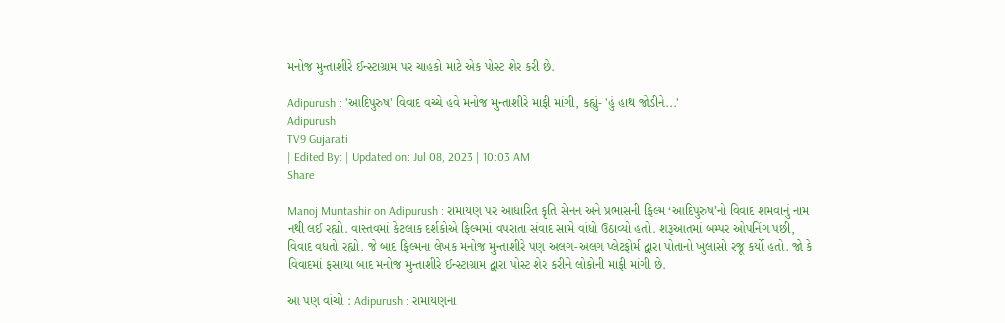મનોજ મુન્તાશીરે ઈન્સ્ટાગ્રામ પર ચાહકો માટે એક પોસ્ટ શેર કરી છે.

Adipurush : 'આદિપુરુષ' વિવાદ વચ્ચે હવે મનોજ મુન્તાશીરે માફી માંગી, કહ્યું- 'હું હાથ જોડીને...'
Adipurush
TV9 Gujarati
| Edited By: | Updated on: Jul 08, 2023 | 10:03 AM
Share

Manoj Muntashir on Adipurush : રામાયણ પર આધારિત કૃતિ સેનન અને પ્રભાસની ફિલ્મ ‘આદિપુરુષ’નો વિવાદ શમવાનું નામ નથી લઈ રહ્યો. વાસ્તવમાં કેટલાક દર્શકોએ ફિલ્મમાં વપરાતા સંવાદ સામે વાંધો ઉઠાવ્યો હતો. શરૂઆતમાં બમ્પર ઓપનિંગ પછી, વિવાદ વધતો રહ્યો. જે બાદ ફિલ્મના લેખક મનોજ મુન્તાશીરે પણ અલગ-અલગ પ્લેટફોર્મ દ્વારા પોતાનો ખુલાસો રજૂ કર્યો હતો. જો કે વિવાદમાં ફસાયા બાદ મનોજ મુન્તાશીરે ઈન્સ્ટાગ્રામ દ્વારા પોસ્ટ શેર કરીને લોકોની માફી માંગી છે.

આ પણ વાંચો : Adipurush : રામાયણના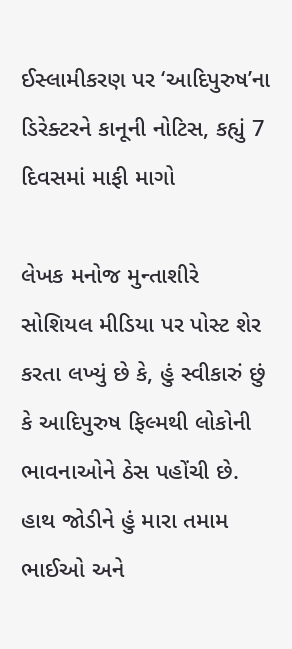ઈસ્લામીકરણ પર ‘આદિપુરુષ’ના ડિરેક્ટરને કાનૂની નોટિસ, કહ્યું 7 દિવસમાં માફી માગો

લેખક મનોજ મુન્તાશીરે સોશિયલ મીડિયા પર પોસ્ટ શેર કરતા લખ્યું છે કે, હું સ્વીકારું છું કે આદિપુરુષ ફિલ્મથી લોકોની ભાવનાઓને ઠેસ પહોંચી છે. હાથ જોડીને હું મારા તમામ ભાઈઓ અને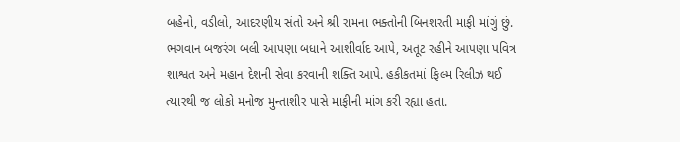બહેનો, વડીલો, આદરણીય સંતો અને શ્રી રામના ભક્તોની બિનશરતી માફી માંગું છું. ભગવાન બજરંગ બલી આપણા બધાને આશીર્વાદ આપે, અતૂટ રહીને આપણા પવિત્ર શાશ્વત અને મહાન દેશની સેવા કરવાની શક્તિ આપે. હકીકતમાં ફિલ્મ રિલીઝ થઈ ત્યારથી જ લોકો મનોજ મુન્તાશીર પાસે માફીની માંગ કરી રહ્યા હતા.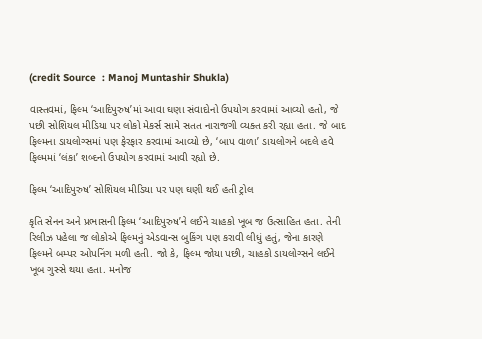(credit Source  : Manoj Muntashir Shukla)

વાસ્તવમાં, ફિલ્મ ‘આદિપુરુષ’માં આવા ઘણા સંવાદોનો ઉપયોગ કરવામાં આવ્યો હતો, જે પછી સોશિયલ મીડિયા પર લોકો મેકર્સ સામે સતત નારાજગી વ્યક્ત કરી રહ્યા હતા. જે બાદ ફિલ્મના ડાયલોગ્સમાં પણ ફેરફાર કરવામાં આવ્યો છે, ‘બાપ વાળા’ ડાયલોગને બદલે હવે ફિલ્મમાં ‘લંકા’ શબ્દનો ઉપયોગ કરવામાં આવી રહ્યો છે.

ફિલ્મ ‘આદિપુરુષ’ સોશિયલ મીડિયા પર પણ ઘણી થઈ હતી ટ્રોલ

કૃતિ સેનન અને પ્રભાસની ફિલ્મ ‘આદિપુરુષ’ને લઈને ચાહકો ખૂબ જ ઉત્સાહિત હતા. તેની રિલીઝ પહેલા જ લોકોએ ફિલ્મનું એડવાન્સ બુકિંગ પણ કરાવી લીધું હતું, જેના કારણે ફિલ્મને બમ્પર ઓપનિંગ મળી હતી. જો કે, ફિલ્મ જોયા પછી, ચાહકો ડાયલોગ્સને લઈને ખૂબ ગુસ્સે થયા હતા. મનોજ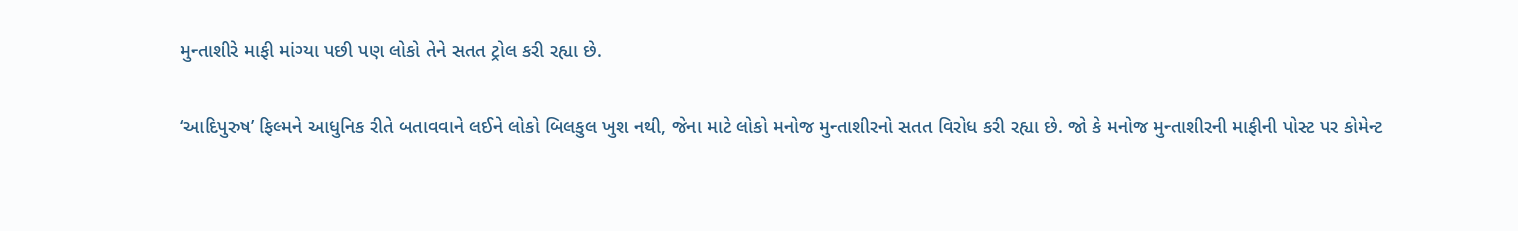મુન્તાશીરે માફી માંગ્યા પછી પણ લોકો તેને સતત ટ્રોલ કરી રહ્યા છે.

‘આદિપુરુષ’ ફિલ્મને આધુનિક રીતે બતાવવાને લઈને લોકો બિલકુલ ખુશ નથી, જેના માટે લોકો મનોજ મુન્તાશીરનો સતત વિરોધ કરી રહ્યા છે. જો કે મનોજ મુન્તાશીરની માફીની પોસ્ટ પર કોમેન્ટ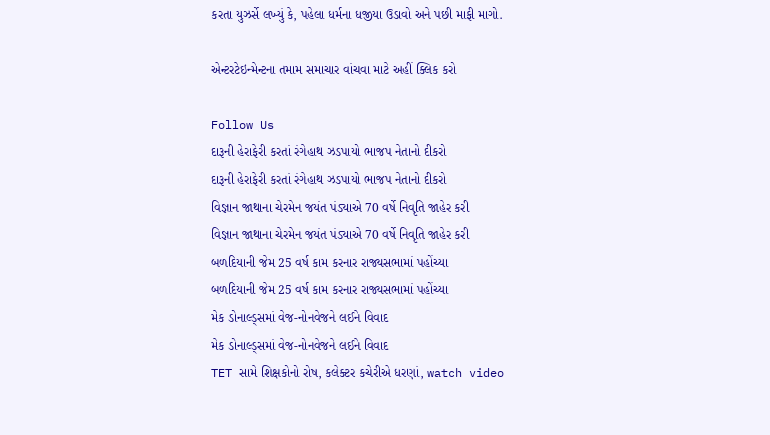કરતા યુઝર્સે લખ્યું કે, પહેલા ધર્મના ધજીયા ઉડાવો અને પછી માફી માગો.

એન્ટરટેઇન્મેન્ટના તમામ સમાચાર વાંચવા માટે અહીં ક્લિક કરો

Follow Us
દારૂની હેરાફેરી કરતાં રંગેહાથ ઝડપાયો ભાજપ નેતાનો દીકરો
દારૂની હેરાફેરી કરતાં રંગેહાથ ઝડપાયો ભાજપ નેતાનો દીકરો
વિજ્ઞાન જાથાના ચેરમેન જયંત પંડ્યાએ 70 વર્ષે નિવૃતિ જાહેર કરી
વિજ્ઞાન જાથાના ચેરમેન જયંત પંડ્યાએ 70 વર્ષે નિવૃતિ જાહેર કરી
બળદિયાની જેમ 25 વર્ષ કામ કરનાર રાજ્યસભામાં પહોંચ્યા
બળદિયાની જેમ 25 વર્ષ કામ કરનાર રાજ્યસભામાં પહોંચ્યા
મેક ડોનાલ્ડ્સમાં વેજ-નોનવેજને લઈને વિવાદ
મેક ડોનાલ્ડ્સમાં વેજ-નોનવેજને લઈને વિવાદ
TET સામે શિક્ષકોનો રોષ, કલેક્ટર કચેરીએ ધરણાં, watch video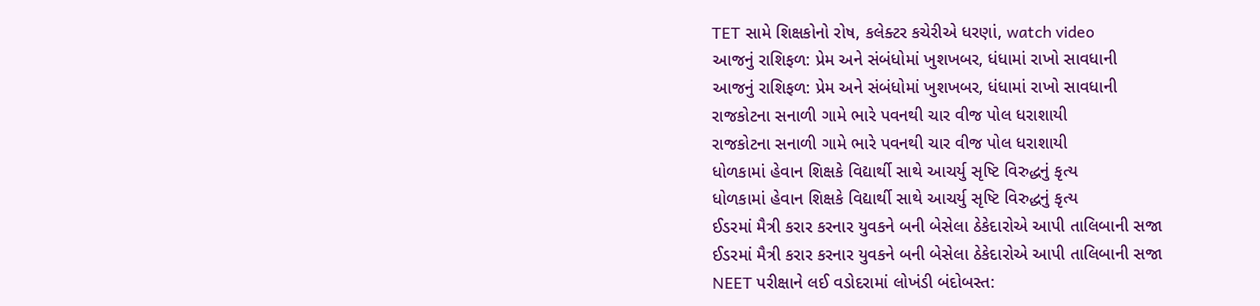TET સામે શિક્ષકોનો રોષ, કલેક્ટર કચેરીએ ધરણાં, watch video
આજનું રાશિફળ: પ્રેમ અને સંબંધોમાં ખુશખબર, ધંધામાં રાખો સાવધાની
આજનું રાશિફળ: પ્રેમ અને સંબંધોમાં ખુશખબર, ધંધામાં રાખો સાવધાની
રાજકોટના સનાળી ગામે ભારે પવનથી ચાર વીજ પોલ ધરાશાયી
રાજકોટના સનાળી ગામે ભારે પવનથી ચાર વીજ પોલ ધરાશાયી
ધોળકામાં હેવાન શિક્ષકે વિદ્યાર્થી સાથે આચર્યુ સૃષ્ટિ વિરુદ્ધનું કૃત્ય
ધોળકામાં હેવાન શિક્ષકે વિદ્યાર્થી સાથે આચર્યુ સૃષ્ટિ વિરુદ્ધનું કૃત્ય
ઈડરમાં મૈત્રી કરાર કરનાર યુવકને બની બેસેલા ઠેકેદારોએ આપી તાલિબાની સજા
ઈડરમાં મૈત્રી કરાર કરનાર યુવકને બની બેસેલા ઠેકેદારોએ આપી તાલિબાની સજા
NEET પરીક્ષાને લઈ વડોદરામાં લોખંડી બંદોબસ્ત: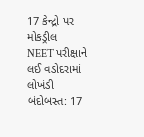17 કેન્દ્રો પર મોકડ્રીલ
NEET પરીક્ષાને લઈ વડોદરામાં લોખંડી બંદોબસ્ત: 17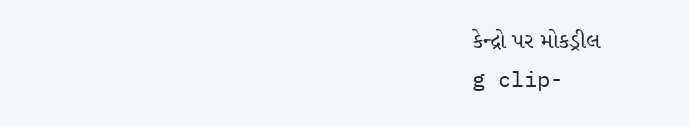કેન્દ્રો પર મોકડ્રીલ
g clip-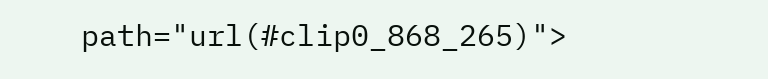path="url(#clip0_868_265)">